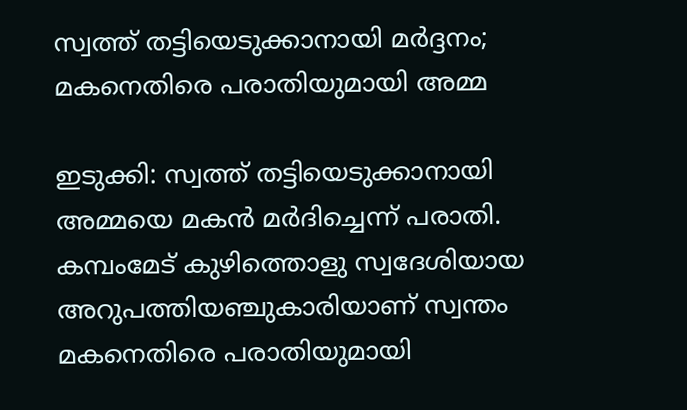സ്വത്ത് തട്ടിയെടുക്കാനായി മര്‍ദ്ദനം; മകനെതിരെ പരാതിയുമായി അമ്മ

ഇടുക്കി: സ്വത്ത് തട്ടിയെടുക്കാനായി അമ്മയെ മകന്‍ മര്‍ദിച്ചെന്ന് പരാതി. കമ്പംമേട് കുഴിത്തൊളു സ്വദേശിയായ അറുപത്തിയഞ്ചുകാരിയാണ് സ്വന്തം മകനെതിരെ പരാതിയുമായി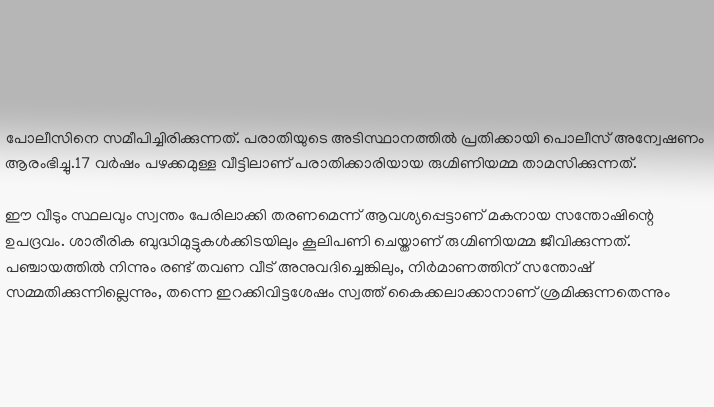പോലീസിനെ സമീപിച്ചിരിക്കുന്നത്. പരാതിയുടെ അടിസ്ഥാനത്തില്‍ പ്രതിക്കായി പൊലീസ് അന്വേഷണം ആരംഭിച്ചു.17 വര്‍ഷം പഴക്കമുള്ള വീട്ടിലാണ് പരാതിക്കാരിയായ രുഗ്മിണിയമ്മ താമസിക്കുന്നത്.

ഈ വീടും സ്ഥലവും സ്വന്തം പേരിലാക്കി തരണമെന്ന് ആവശ്യപ്പെട്ടാണ് മകനായ സന്തോഷിന്റെ ഉപദ്രവം. ശാരീരിക ബുദ്ധിമുട്ടുകള്‍ക്കിടയിലും കൂലിപണി ചെയ്താണ് രുഗ്മിണിയമ്മ ജീവിക്കുന്നത്. പഞ്ചായത്തില്‍ നിന്നും രണ്ട് തവണ വീട് അനുവദിച്ചെങ്കിലും, നിര്‍മാണത്തിന് സന്തോഷ് സമ്മതിക്കുന്നില്ലെന്നും, തന്നെ ഇറക്കിവിട്ടശേഷം സ്വത്ത് കൈക്കലാക്കാനാണ് ശ്രമിക്കുന്നതെന്നും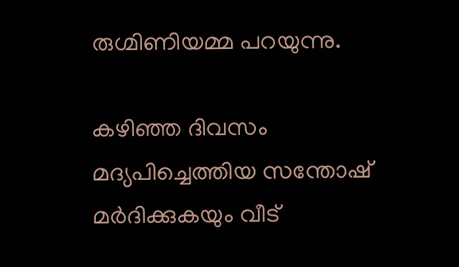രുഗ്മിണിയമ്മ പറയുന്നു.

കഴിഞ്ഞ ദിവസം മദ്യപിച്ചെത്തിയ സന്തോഷ് മര്‍ദിക്കുകയും വീട്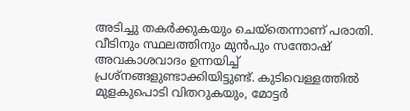അടിച്ചു തകര്‍ക്കുകയും ചെയ്‌തെന്നാണ് പരാതി. വീടിനും സ്ഥലത്തിനും മുന്‍പും സന്തോഷ് അവകാശവാദം ഉന്നയിച്ച് പ്രശ്‌നങ്ങളുണ്ടാക്കിയിട്ടുണ്ട്. കുടിവെള്ളത്തില്‍ മുളകുപൊടി വിതറുകയും, മോട്ടര്‍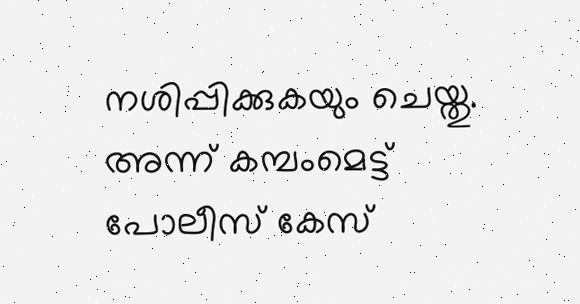നശിപ്പിക്കുകയും ചെയ്തു. അന്ന് കമ്പംമെട്ട് പോലീസ് കേസ്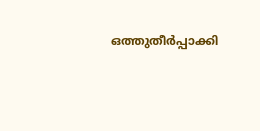ഒത്തുതീര്‍പ്പാക്കി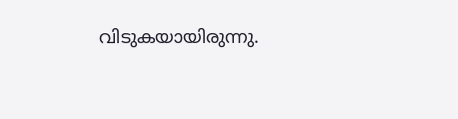വിടുകയായിരുന്നു.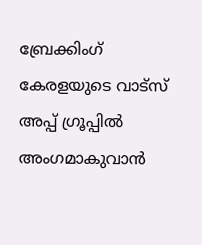ബ്രേക്കിംഗ് കേരളയുടെ വാട്സ് അപ്പ് ഗ്രൂപ്പിൽ അംഗമാകുവാൻ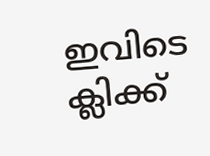ഇവിടെ ക്ലിക്ക്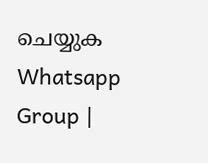ചെയ്യുക Whatsapp Group |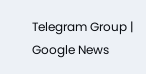Telegram Group | Google News